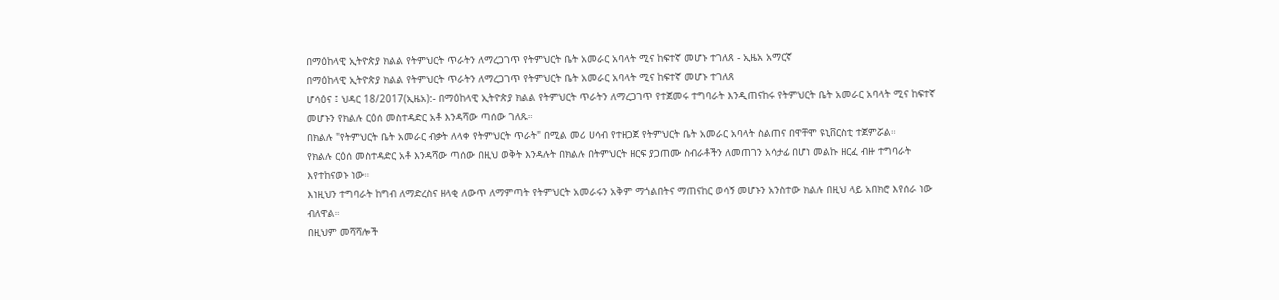በማዕከላዊ ኢትዮጵያ ክልል የትምህርት ጥራትን ለማረጋገጥ የትምህርት ቤት አመራር አባላት ሚና ከፍተኛ መሆኑ ተገለጸ - ኢዜአ አማርኛ
በማዕከላዊ ኢትዮጵያ ክልል የትምህርት ጥራትን ለማረጋገጥ የትምህርት ቤት አመራር አባላት ሚና ከፍተኛ መሆኑ ተገለጸ
ሆሳዕና ፤ ህዳር 18/2017(ኢዜአ):- በማዕከላዊ ኢትዮጵያ ክልል የትምህርት ጥራትን ለማረጋገጥ የተጀመሩ ተግባራት እንዲጠናከሩ የትምህርት ቤት አመራር አባላት ሚና ከፍተኛ መሆኑን የክልሉ ርዕሰ መስተዳድር አቶ እንዳሻው ጣሰው ገለጹ።
በክልሉ "የትምህርት ቤት አመራር ብቃት ለላቀ የትምህርት ጥራት" በሚል መሪ ሀሳብ የተዘጋጀ የትምህርት ቤት አመራር አባላት ስልጠና በዋቸሞ ዩኒቨርስቲ ተጀምሯል።
የክልሉ ርዕሰ መስተዳድር አቶ እንዳሻው ጣሰው በዚህ ወቅት እንዳሉት በክልሉ በትምህርት ዘርፍ ያጋጠሙ ስብራቶችን ለመጠገን አሳታፊ በሆነ መልኩ ዘርፈ ብዙ ተግባራት እየተከናወኑ ነው።
እነዚህን ተግባራት ከግብ ለማድረስና ዘላቂ ለውጥ ለማምጣት የትምህርት አመራሩን አቅም ማጎልበትና ማጠናከር ወሳኝ መሆኑን አንስተው ክልሉ በዚህ ላይ አበክሮ እየሰራ ነው ብለዋል።
በዚህም መሻሻሎች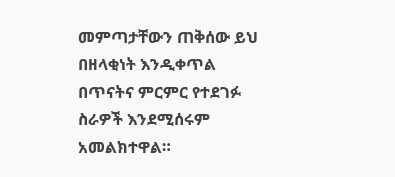መምጣታቸውን ጠቅሰው ይህ በዘላቂነት እንዲቀጥል በጥናትና ምርምር የተደገፉ ስራዎች እንደሚሰሩም አመልክተዋል።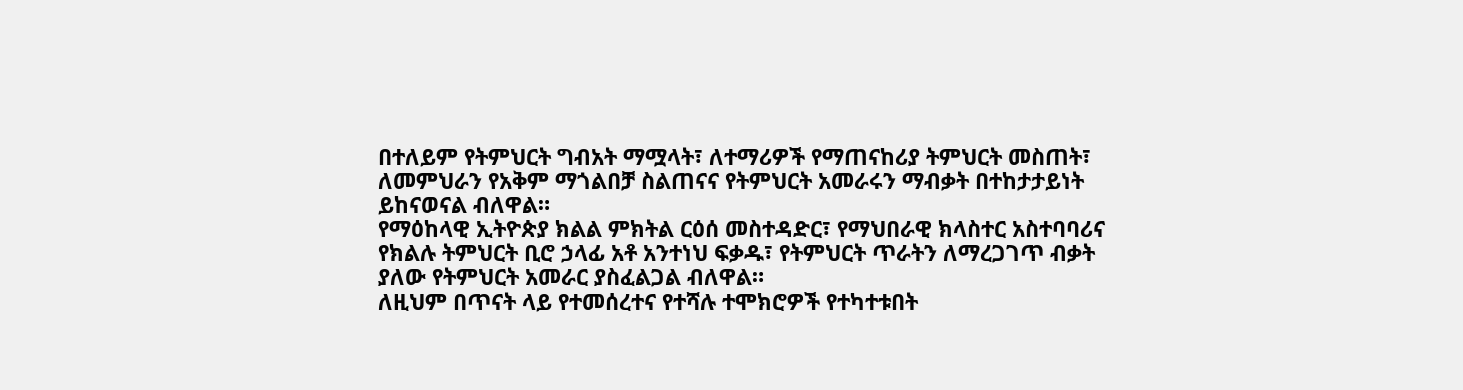በተለይም የትምህርት ግብአት ማሟላት፣ ለተማሪዎች የማጠናከሪያ ትምህርት መስጠት፣ ለመምህራን የአቅም ማጎልበቻ ስልጠናና የትምህርት አመራሩን ማብቃት በተከታታይነት ይከናወናል ብለዋል።
የማዕከላዊ ኢትዮጵያ ክልል ምክትል ርዕሰ መስተዳድር፣ የማህበራዊ ክላስተር አስተባባሪና የክልሉ ትምህርት ቢሮ ኃላፊ አቶ አንተነህ ፍቃዱ፣ የትምህርት ጥራትን ለማረጋገጥ ብቃት ያለው የትምህርት አመራር ያስፈልጋል ብለዋል።
ለዚህም በጥናት ላይ የተመሰረተና የተሻሉ ተሞክሮዎች የተካተቱበት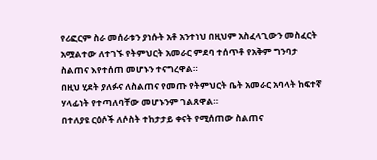የሪፎርም ስራ መሰራቱን ያነሱት አቶ አንተነህ በዚህም አስፈላጊውን መስፈርት አሟልተው ለተገኙ የትምህርት አመራር ምደባ ተሰጥቶ የአቅም ግንባታ ስልጠና እየተሰጠ መሆኑን ተናግረዋል።
በዚህ ሂደት ያለፉና ለስልጠና የመጡ የትምህርት ቤት አመራር አባላት ከፍተኛ ሃላፊነት የተጣለባቸው መሆኑንም ገልጸዋል።
በተለያዩ ርዕሶች ለሶስት ተከታታይ ቀናት የሚሰጠው ስልጠና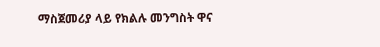ማስጀመሪያ ላይ የክልሉ መንግስት ዋና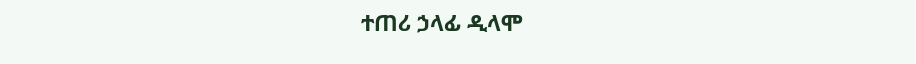ተጠሪ ኃላፊ ዲላሞ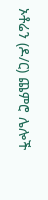ኦቶሬን (ዶ/ር) ጨምሮ ሌሎች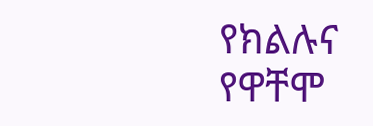የክልሉና የዋቸሞ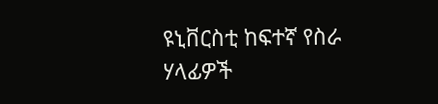ዩኒቨርስቲ ከፍተኛ የስራ ሃላፊዎች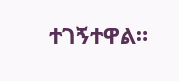ተገኝተዋል።